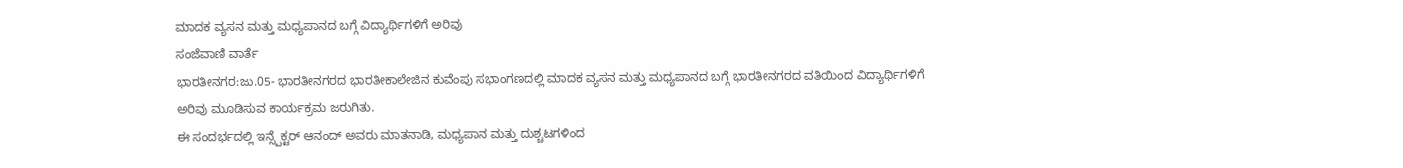ಮಾದಕ ವ್ಯಸನ ಮತ್ತು ಮಧ್ಯಪಾನದ ಬಗ್ಗೆ ವಿದ್ಯಾರ್ಥಿಗಳಿಗೆ ಅರಿವು
ಸಂಜೆವಾಣಿ ವಾರ್ತೆ
ಭಾರತೀನಗರ:ಜು.05- ಭಾರತೀನಗರದ ಭಾರತೀಕಾಲೇಜಿನ ಕುವೆಂಪು ಸಭಾಂಗಣದಲ್ಲಿ ಮಾದಕ ವ್ಯಸನ ಮತ್ತು ಮಧ್ಯಪಾನದ ಬಗ್ಗೆ ಭಾರತೀನಗರದ ವತಿಯಿಂದ ವಿದ್ಯಾರ್ಥಿಗಳಿಗೆ ಅರಿವು ಮೂಡಿಸುವ ಕಾರ್ಯಕ್ರಮ ಜರುಗಿತು.
ಈ ಸಂದರ್ಭದಲ್ಲಿ ಇನ್ಸ್ಪೆಕ್ಟರ್ ಆನಂದ್ ಅವರು ಮಾತನಾಡಿ, ಮಧ್ಯಪಾನ ಮತ್ತು ದುಶ್ಚಟಗಳಿಂದ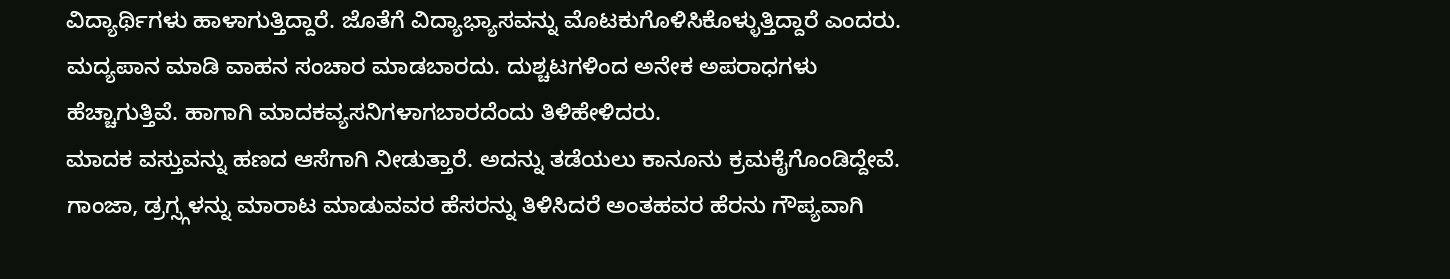ವಿದ್ಯಾರ್ಥಿಗಳು ಹಾಳಾಗುತ್ತಿದ್ದಾರೆ. ಜೊತೆಗೆ ವಿದ್ಯಾಭ್ಯಾಸವನ್ನು ಮೊಟಕುಗೊಳಿಸಿಕೊಳ್ಳುತ್ತಿದ್ದಾರೆ ಎಂದರು.
ಮದ್ಯಪಾನ ಮಾಡಿ ವಾಹನ ಸಂಚಾರ ಮಾಡಬಾರದು. ದುಶ್ಚಟಗಳಿಂದ ಅನೇಕ ಅಪರಾಧಗಳು ಹೆಚ್ಚಾಗುತ್ತಿವೆ. ಹಾಗಾಗಿ ಮಾದಕವ್ಯಸನಿಗಳಾಗಬಾರದೆಂದು ತಿಳಿಹೇಳಿದರು.
ಮಾದಕ ವಸ್ತುವನ್ನು ಹಣದ ಆಸೆಗಾಗಿ ನೀಡುತ್ತಾರೆ. ಅದನ್ನು ತಡೆಯಲು ಕಾನೂನು ಕ್ರಮಕೈಗೊಂಡಿದ್ದೇವೆ. ಗಾಂಜಾ, ಡ್ರಗ್ಸ್ಗಳನ್ನು ಮಾರಾಟ ಮಾಡುವವರ ಹೆಸರನ್ನು ತಿಳಿಸಿದರೆ ಅಂತಹವರ ಹೆರನು ಗೌಪ್ಯವಾಗಿ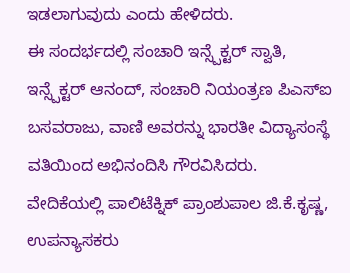ಇಡಲಾಗುವುದು ಎಂದು ಹೇಳಿದರು.
ಈ ಸಂದರ್ಭದಲ್ಲಿ ಸಂಚಾರಿ ಇನ್ಸ್ಪೆಕ್ಟರ್ ಸ್ವಾತಿ, ಇನ್ಸ್ಪೆಕ್ಟರ್ ಆನಂದ್, ಸಂಚಾರಿ ನಿಯಂತ್ರಣ ಪಿಎಸ್‍ಐ ಬಸವರಾಜು, ವಾಣಿ ಅವರನ್ನು ಭಾರತೀ ವಿದ್ಯಾಸಂಸ್ಥೆ ವತಿಯಿಂದ ಅಭಿನಂದಿಸಿ ಗೌರವಿಸಿದರು.
ವೇದಿಕೆಯಲ್ಲಿ ಪಾಲಿಟೆಕ್ನಿಕ್ ಪ್ರಾಂಶುಪಾಲ ಜಿ.ಕೆ.ಕೃಷ್ಣ, ಉಪನ್ಯಾಸಕರು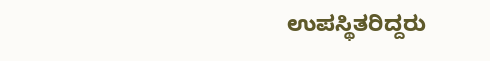ಉಪಸ್ಥಿತರಿದ್ದರು